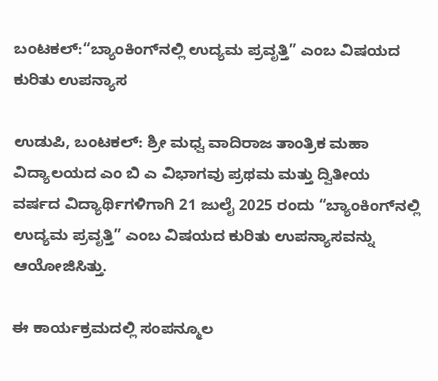ಬಂಟಕಲ್:“ಬ್ಯಾಂಕಿಂಗ್‌ನಲ್ಲಿ ಉದ್ಯಮ ಪ್ರವೃತ್ತಿ” ಎಂಬ ವಿಷಯದ ಕುರಿತು ಉಪನ್ಯಾಸ

ಉಡುಪಿ, ಬಂಟಕಲ್: ಶ್ರೀ ಮಧ್ವ ವಾದಿರಾಜ ತಾಂತ್ರಿಕ ಮಹಾ
ವಿದ್ಯಾಲಯದ ಎಂ ಬಿ ಎ ವಿಭಾಗವು ಪ್ರಥಮ ಮತ್ತು ದ್ವಿತೀಯ
ವರ್ಷದ ವಿದ್ಯಾರ್ಥಿಗಳಿಗಾಗಿ 21 ಜುಲೈ 2025 ರಂದು “ಬ್ಯಾಂಕಿಂಗ್‌ನಲ್ಲಿ ಉದ್ಯಮ ಪ್ರವೃತ್ತಿ” ಎಂಬ ವಿಷಯದ ಕುರಿತು ಉಪನ್ಯಾಸವನ್ನು ಆಯೋಜಿಸಿತ್ತು.

ಈ ಕಾರ್ಯಕ್ರಮದಲ್ಲಿ ಸಂಪನ್ಮೂಲ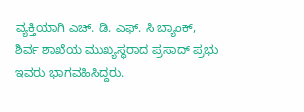ವ್ಯಕ್ತಿಯಾಗಿ ಎಚ್. ಡಿ. ಎಫ್. ಸಿ ಬ್ಯಾಂಕ್, ಶಿರ್ವ ಶಾಖೆಯ ಮುಖ್ಯಸ್ಥರಾದ ಪ್ರಸಾದ್ ಪ್ರಭು ಇವರು ಭಾಗವಹಿಸಿದ್ದರು.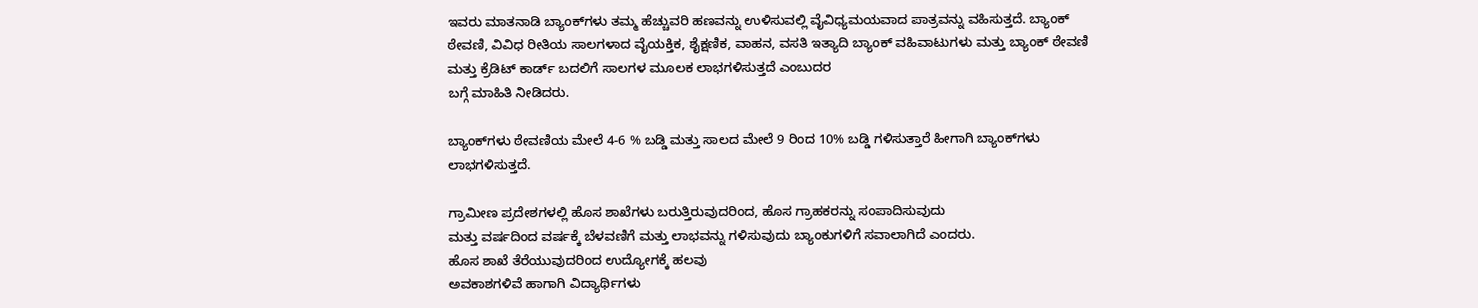ಇವರು ಮಾತನಾಡಿ ಬ್ಯಾಂಕ್‌ಗಳು ತಮ್ಮ ಹೆಚ್ಚುವರಿ ಹಣವನ್ನು ಉಳಿಸುವಲ್ಲಿ ವೈವಿಧ್ಯಮಯವಾದ ಪಾತ್ರವನ್ನು ವಹಿಸುತ್ತದೆ. ಬ್ಯಾಂಕ್ ಠೇವಣಿ, ವಿವಿಧ ರೀತಿಯ ಸಾಲಗಳಾದ ವೈಯಕ್ತಿಕ, ಶೈಕ್ಷಣಿಕ, ವಾಹನ, ವಸತಿ ಇತ್ಯಾದಿ ಬ್ಯಾಂಕ್ ವಹಿವಾಟುಗಳು ಮತ್ತು ಬ್ಯಾಂಕ್ ಠೇವಣಿ ಮತ್ತು ಕ್ರೆಡಿಟ್ ಕಾರ್ಡ್ ಬದಲಿಗೆ ಸಾಲಗಳ ಮೂಲಕ ಲಾಭಗಳಿಸುತ್ತದೆ ಎಂಬುದರ
ಬಗ್ಗೆ ಮಾಹಿತಿ ನೀಡಿದರು.

ಬ್ಯಾಂಕ್‌ಗಳು ಠೇವಣಿಯ ಮೇಲೆ 4-6 % ಬಡ್ಡಿ ಮತ್ತು ಸಾಲದ ಮೇಲೆ 9 ರಿಂದ 10% ಬಡ್ಡಿ ಗಳಿಸುತ್ತಾರೆ ಹೀಗಾಗಿ ಬ್ಯಾಂಕ್‌ಗಳು ಲಾಭಗಳಿಸುತ್ತದೆ.

ಗ್ರಾಮೀಣ ಪ್ರದೇಶಗಳಲ್ಲಿ ಹೊಸ ಶಾಖೆಗಳು ಬರುತ್ತಿರುವುದರಿಂದ, ಹೊಸ ಗ್ರಾಹಕರನ್ನು ಸಂಪಾದಿಸುವುದು
ಮತ್ತು ವರ್ಷದಿಂದ ವರ್ಷಕ್ಕೆ ಬೆಳವಣಿಗೆ ಮತ್ತು ಲಾಭವನ್ನು ಗಳಿಸುವುದು ಬ್ಯಾಂಕುಗಳಿಗೆ ಸವಾಲಾಗಿದೆ ಎಂದರು.
ಹೊಸ ಶಾಖೆ ತೆರೆಯುವುದರಿಂದ ಉದ್ಯೋಗಕ್ಕೆ ಹಲವು
ಅವಕಾಶಗಳಿವೆ ಹಾಗಾಗಿ ವಿದ್ಯಾರ್ಥಿಗಳು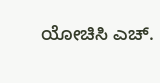ಯೋಚಿಸಿ ಎಚ್.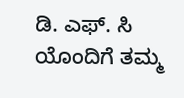ಡಿ. ಎಫ್. ಸಿ ಯೊಂದಿಗೆ ತಮ್ಮ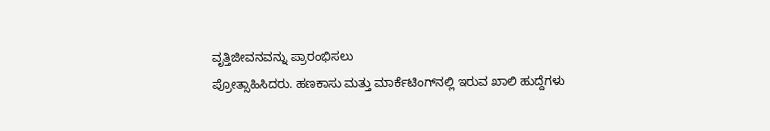ವೃತ್ತಿಜೀವನವನ್ನು ಪ್ರಾರಂಭಿಸಲು
ಪ್ರೋತ್ಸಾಹಿಸಿದರು. ಹಣಕಾಸು ಮತ್ತು ಮಾರ್ಕೆಟಿಂಗ್‌ನಲ್ಲಿ ಇರುವ ಖಾಲಿ ಹುದ್ದೆಗಳು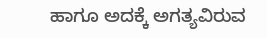ಹಾಗೂ ಅದಕ್ಕೆ ಅಗತ್ಯವಿರುವ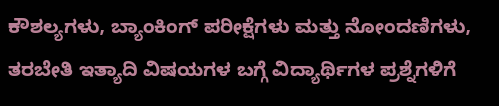ಕೌಶಲ್ಯಗಳು, ಬ್ಯಾಂಕಿಂಗ್ ಪರೀಕ್ಷೆಗಳು ಮತ್ತು ನೋಂದಣಿಗಳು, ತರಬೇತಿ ಇತ್ಯಾದಿ ವಿಷಯಗಳ ಬಗ್ಗೆ ವಿದ್ಯಾರ್ಥಿಗಳ ಪ್ರಶ್ನೆಗಳಿಗೆ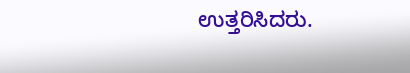ಉತ್ತರಿಸಿದರು.